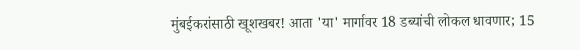मुंबईकरांसाठी खूशखबर! आता 'या' मार्गावर 18 डब्यांची लोकल धावणार; 15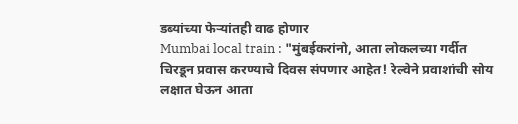डब्यांच्या फेऱ्यांतही वाढ होणार
Mumbai local train : "मुंबईकरांनो, आता लोकलच्या गर्दीत चिरडून प्रवास करण्याचे दिवस संपणार आहेत! रेल्वेने प्रवाशांची सोय लक्षात घेऊन आता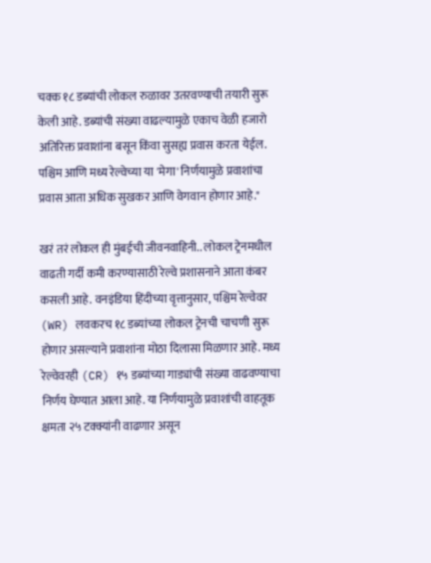चक्क १८ डब्यांची लोकल रुळावर उतरवण्याची तयारी सुरू केली आहे. डब्यांची संख्या वाढल्यामुळे एकाच वेळी हजारो अतिरिक्त प्रवाशांना बसून किंवा सुसह्य प्रवास करता येईल. पश्चिम आणि मध्य रेल्वेच्या या 'मेगा' निर्णयामुळे प्रवाशांचा प्रवास आता अधिक सुखकर आणि वेगवान होणार आहे."

खरं तरं लोकल ही मुंबईची जीवनवाहिनी.. लोकल ट्रेनमधील वाढती गर्दी कमी करण्यासाठी रेल्वे प्रशासनाने आता कंबर कसली आहे. वनइंडिया हिंदीच्या वृत्तानुसार, पश्चिम रेल्वेवर (WR) लवकरच १८ डब्यांच्या लोकल ट्रेनची चाचणी सुरू होणार असल्याने प्रवाशांना मोठा दिलासा मिळणार आहे. मध्य रेल्वेवरही (CR) १५ डब्यांच्या गाड्यांची संख्या वाढवण्याचा निर्णय घेण्यात आला आहे. या निर्णयामुळे प्रवाशांची वाहतूक क्षमता २५ टक्क्यांनी वाढणार असून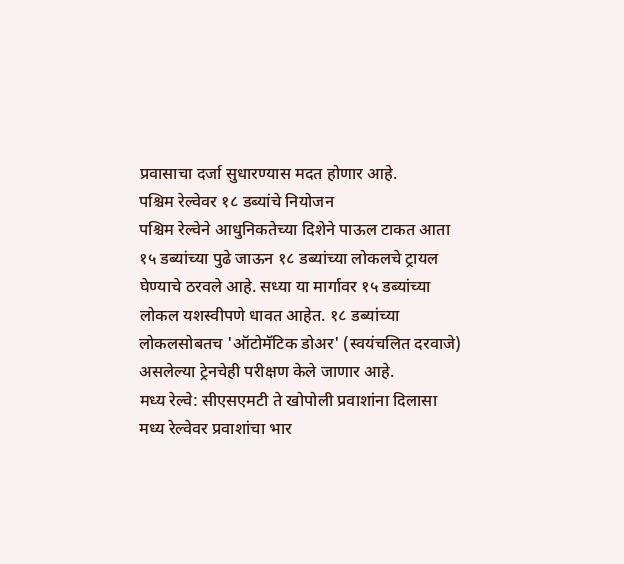प्रवासाचा दर्जा सुधारण्यास मदत होणार आहे.
पश्चिम रेल्वेवर १८ डब्यांचे नियोजन
पश्चिम रेल्वेने आधुनिकतेच्या दिशेने पाऊल टाकत आता १५ डब्यांच्या पुढे जाऊन १८ डब्यांच्या लोकलचे ट्रायल घेण्याचे ठरवले आहे. सध्या या मार्गावर १५ डब्यांच्या लोकल यशस्वीपणे धावत आहेत. १८ डब्यांच्या लोकलसोबतच 'ऑटोमॅटिक डोअर' (स्वयंचलित दरवाजे) असलेल्या ट्रेनचेही परीक्षण केले जाणार आहे.
मध्य रेल्वे: सीएसएमटी ते खोपोली प्रवाशांना दिलासा
मध्य रेल्वेवर प्रवाशांचा भार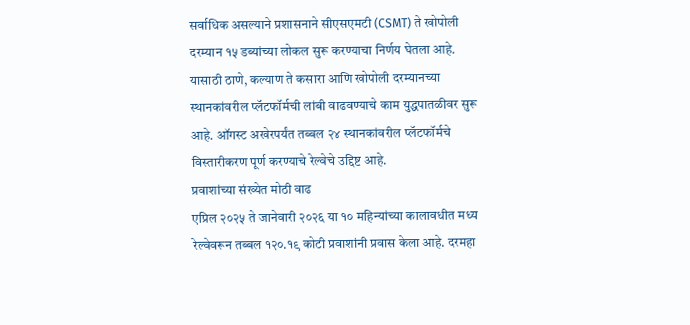सर्वाधिक असल्याने प्रशासनाने सीएसएमटी (CSMT) ते खोपोली दरम्यान १५ डब्यांच्या लोकल सुरू करण्याचा निर्णय घेतला आहे. यासाठी ठाणे, कल्याण ते कसारा आणि खोपोली दरम्यानच्या स्थानकांवरील प्लॅटफॉर्मची लांबी वाढवण्याचे काम युद्धपातळीवर सुरू आहे. ऑगस्ट अखेरपर्यंत तब्बल २४ स्थानकांवरील प्लॅटफॉर्मचे विस्तारीकरण पूर्ण करण्याचे रेल्वेचे उद्दिष्ट आहे.
प्रवाशांच्या संख्येत मोठी वाढ
एप्रिल २०२५ ते जानेवारी २०२६ या १० महिन्यांच्या कालावधीत मध्य रेल्वेवरून तब्बल १२०.१९ कोटी प्रवाशांनी प्रवास केला आहे. दरमहा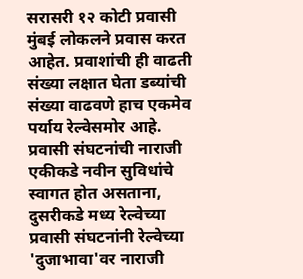सरासरी १२ कोटी प्रवासी मुंबई लोकलने प्रवास करत आहेत. प्रवाशांची ही वाढती संख्या लक्षात घेता डब्यांची संख्या वाढवणे हाच एकमेव पर्याय रेल्वेसमोर आहे.
प्रवासी संघटनांची नाराजी
एकीकडे नवीन सुविधांचे स्वागत होत असताना, दुसरीकडे मध्य रेल्वेच्या प्रवासी संघटनांनी रेल्वेच्या 'दुजाभावा'वर नाराजी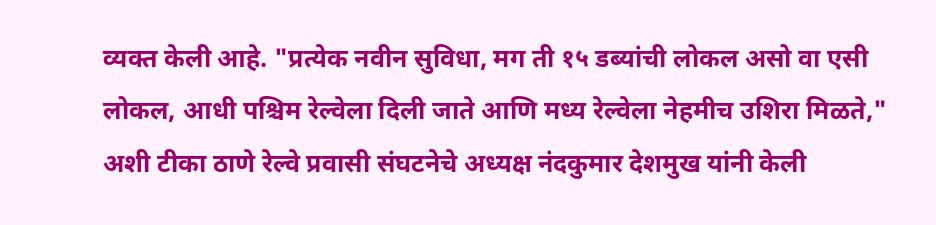व्यक्त केली आहे. "प्रत्येक नवीन सुविधा, मग ती १५ डब्यांची लोकल असो वा एसी लोकल, आधी पश्चिम रेल्वेला दिली जाते आणि मध्य रेल्वेला नेहमीच उशिरा मिळते," अशी टीका ठाणे रेल्वे प्रवासी संघटनेचे अध्यक्ष नंदकुमार देशमुख यांनी केली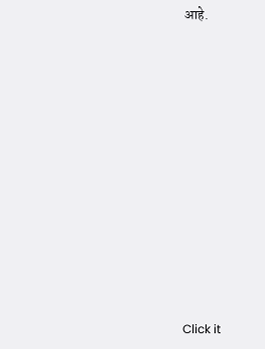आहे.












Click it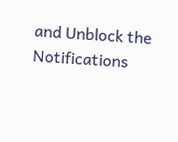and Unblock the Notifications